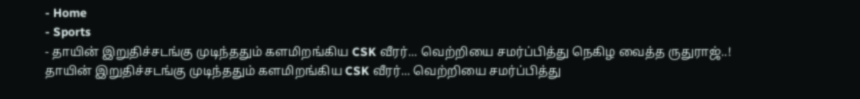- Home
- Sports
- தாயின் இறுதிச்சடங்கு முடிந்ததும் களமிறங்கிய CSK வீரர்... வெற்றியை சமர்ப்பித்து நெகிழ வைத்த ருதுராஜ்..!
தாயின் இறுதிச்சடங்கு முடிந்ததும் களமிறங்கிய CSK வீரர்... வெற்றியை சமர்ப்பித்து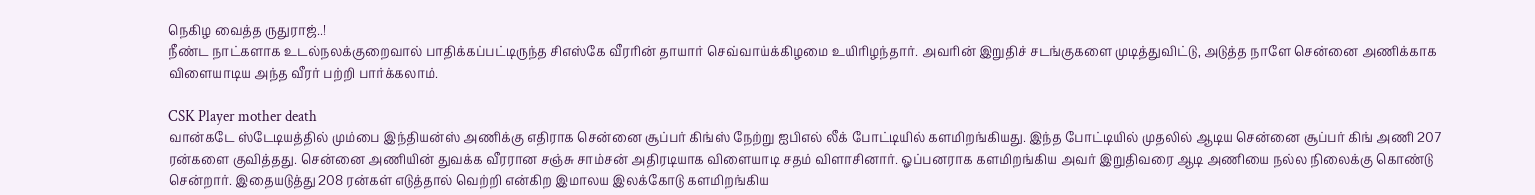நெகிழ வைத்த ருதுராஜ்..!
நீண்ட நாட்களாக உடல்நலக்குறைவால் பாதிக்கப்பட்டிருந்த சிஎஸ்கே வீரரின் தாயார் செவ்வாய்க்கிழமை உயிரிழந்தார். அவரின் இறுதிச் சடங்குகளை முடித்துவிட்டு, அடுத்த நாளே சென்னை அணிக்காக விளையாடிய அந்த வீரர் பற்றி பார்க்கலாம்.

CSK Player mother death
வான்கடே ஸ்டேடியத்தில் மும்பை இந்தியன்ஸ் அணிக்கு எதிராக சென்னை சூப்பர் கிங்ஸ் நேற்று ஐபிஎல் லீக் போட்டியில் களமிறங்கியது. இந்த போட்டியில் முதலில் ஆடிய சென்னை சூப்பர் கிங் அணி 207 ரன்களை குவித்தது. சென்னை அணியின் துவக்க வீரரான சஞ்சு சாம்சன் அதிரடியாக விளையாடி சதம் விளாசினார். ஓப்பனராக களமிறங்கிய அவர் இறுதிவரை ஆடி அணியை நல்ல நிலைக்கு கொண்டு சென்றார். இதையடுத்து 208 ரன்கள் எடுத்தால் வெற்றி என்கிற இமாலய இலக்கோடு களமிறங்கிய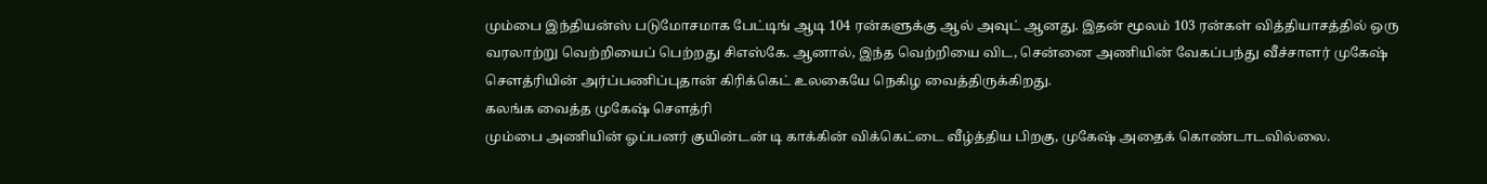மும்பை இந்தியன்ஸ் படுமோசமாக பேட்டிங் ஆடி 104 ரன்களுக்கு ஆல் அவுட் ஆனது. இதன் மூலம் 103 ரன்கள் வித்தியாசத்தில் ஒரு வரலாற்று வெற்றியைப் பெற்றது சிஎஸ்கே. ஆனால், இந்த வெற்றியை விட, சென்னை அணியின் வேகப்பந்து வீச்சாளர் முகேஷ் சௌத்ரியின் அர்ப்பணிப்புதான் கிரிக்கெட் உலகையே நெகிழ வைத்திருக்கிறது.
கலங்க வைத்த முகேஷ் செளத்ரி
மும்பை அணியின் ஓப்பனர் குயின்டன் டி காக்கின் விக்கெட்டை வீழ்த்திய பிறகு, முகேஷ் அதைக் கொண்டாடவில்லை.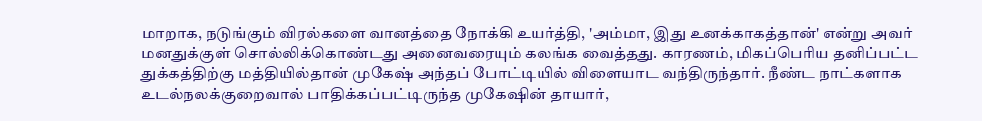மாறாக, நடுங்கும் விரல்களை வானத்தை நோக்கி உயர்த்தி, 'அம்மா, இது உனக்காகத்தான்' என்று அவர் மனதுக்குள் சொல்லிக்கொண்டது அனைவரையும் கலங்க வைத்தது. காரணம், மிகப்பெரிய தனிப்பட்ட துக்கத்திற்கு மத்தியில்தான் முகேஷ் அந்தப் போட்டியில் விளையாட வந்திருந்தார். நீண்ட நாட்களாக உடல்நலக்குறைவால் பாதிக்கப்பட்டிருந்த முகேஷின் தாயார்,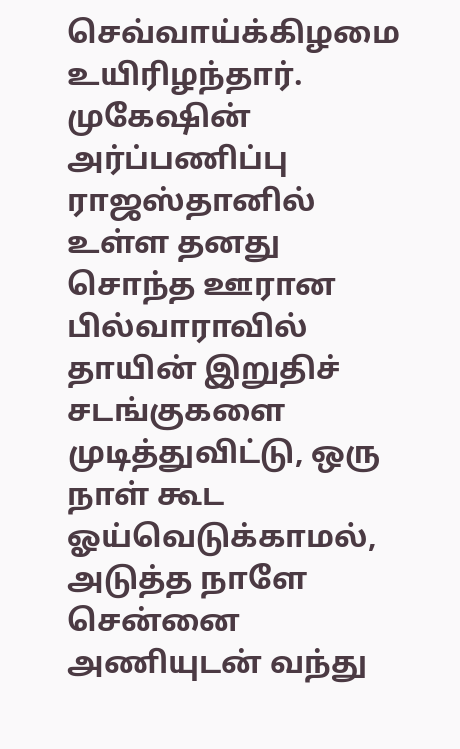செவ்வாய்க்கிழமை உயிரிழந்தார்.
முகேஷின் அர்ப்பணிப்பு
ராஜஸ்தானில் உள்ள தனது சொந்த ஊரான பில்வாராவில் தாயின் இறுதிச் சடங்குகளை முடித்துவிட்டு, ஒரு நாள் கூட ஓய்வெடுக்காமல், அடுத்த நாளே சென்னை அணியுடன் வந்து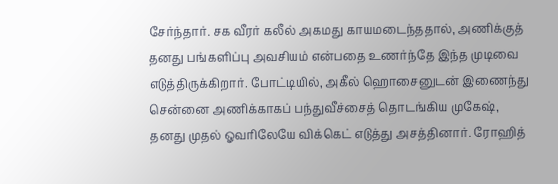சேர்ந்தார். சக வீரர் கலீல் அகமது காயமடைந்ததால், அணிக்குத் தனது பங்களிப்பு அவசியம் என்பதை உணர்ந்தே இந்த முடிவை எடுத்திருக்கிறார். போட்டியில், அகீல் ஹொசைனுடன் இணைந்து சென்னை அணிக்காகப் பந்துவீச்சைத் தொடங்கிய முகேஷ், தனது முதல் ஓவரிலேயே விக்கெட் எடுத்து அசத்தினார். ரோஹித்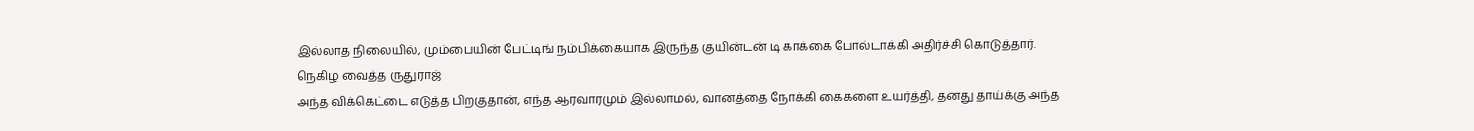இல்லாத நிலையில், மும்பையின் பேட்டிங் நம்பிக்கையாக இருந்த குயின்டன் டி காக்கை போல்டாக்கி அதிர்ச்சி கொடுத்தார்.
நெகிழ வைத்த ருதுராஜ்
அந்த விக்கெட்டை எடுத்த பிறகுதான், எந்த ஆரவாரமும் இல்லாமல், வானத்தை நோக்கி கைகளை உயர்த்தி, தனது தாய்க்கு அந்த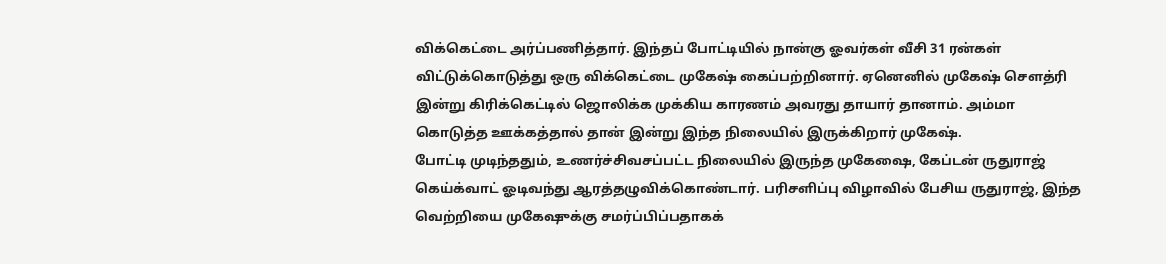விக்கெட்டை அர்ப்பணித்தார். இந்தப் போட்டியில் நான்கு ஓவர்கள் வீசி 31 ரன்கள் விட்டுக்கொடுத்து ஒரு விக்கெட்டை முகேஷ் கைப்பற்றினார். ஏனெனில் முகேஷ் செளத்ரி இன்று கிரிக்கெட்டில் ஜொலிக்க முக்கிய காரணம் அவரது தாயார் தானாம். அம்மா கொடுத்த ஊக்கத்தால் தான் இன்று இந்த நிலையில் இருக்கிறார் முகேஷ்.
போட்டி முடிந்ததும், உணர்ச்சிவசப்பட்ட நிலையில் இருந்த முகேஷை, கேப்டன் ருதுராஜ் கெய்க்வாட் ஓடிவந்து ஆரத்தழுவிக்கொண்டார். பரிசளிப்பு விழாவில் பேசிய ருதுராஜ், இந்த வெற்றியை முகேஷுக்கு சமர்ப்பிப்பதாகக்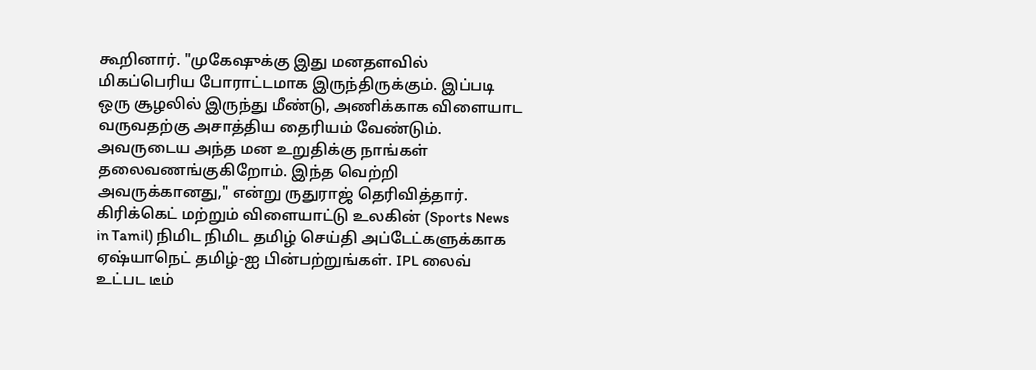கூறினார். "முகேஷுக்கு இது மனதளவில் மிகப்பெரிய போராட்டமாக இருந்திருக்கும். இப்படி ஒரு சூழலில் இருந்து மீண்டு, அணிக்காக விளையாட வருவதற்கு அசாத்திய தைரியம் வேண்டும். அவருடைய அந்த மன உறுதிக்கு நாங்கள் தலைவணங்குகிறோம். இந்த வெற்றி அவருக்கானது," என்று ருதுராஜ் தெரிவித்தார்.
கிரிக்கெட் மற்றும் விளையாட்டு உலகின் (Sports News in Tamil) நிமிட நிமிட தமிழ் செய்தி அப்டேட்களுக்காக ஏஷ்யாநெட் தமிழ்-ஐ பின்பற்றுங்கள். IPL லைவ் உட்பட டீம்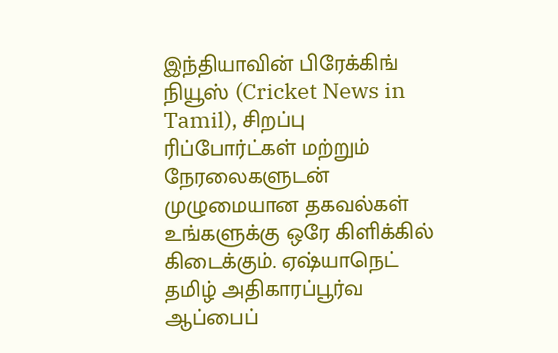இந்தியாவின் பிரேக்கிங் நியூஸ் (Cricket News in Tamil), சிறப்பு ரிப்போர்ட்கள் மற்றும் நேரலைகளுடன் முழுமையான தகவல்கள் உங்களுக்கு ஒரே கிளிக்கில் கிடைக்கும். ஏஷ்யாநெட் தமிழ் அதிகாரப்பூர்வ ஆப்பைப்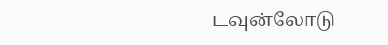டவுன்லோடு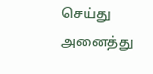செய்து அனைத்து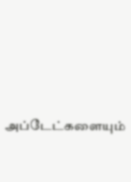அப்டேட்களையும்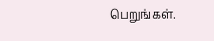பெறுங்கள்.